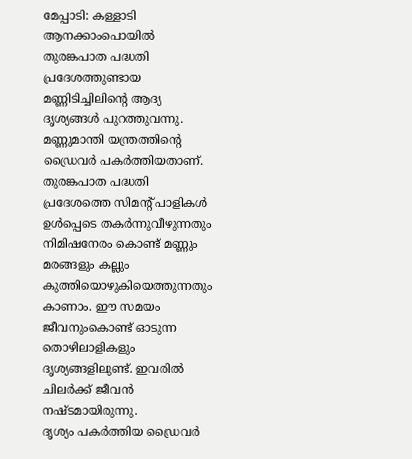മേപ്പാടി: കള്ളാടി ആനക്കാംപൊയിൽ തുരങ്കപാത പദ്ധതി പ്രദേശത്തുണ്ടായ മണ്ണിടിച്ചിലിന്റെ ആദ്യ ദൃശ്യങ്ങൾ പുറത്തുവന്നു. മണ്ണുമാന്തി യന്ത്രത്തിന്റെ ഡ്രൈവർ പകർത്തിയതാണ്. തുരങ്കപാത പദ്ധതി പ്രദേശത്തെ സിമന്റ് പാളികൾ ഉൾപ്പെടെ തകർന്നുവീഴുന്നതും നിമിഷനേരം കൊണ്ട് മണ്ണും മരങ്ങളും കല്ലും കുത്തിയൊഴുകിയെത്തുന്നതും കാണാം. ഈ സമയം ജീവനുംകൊണ്ട് ഓടുന്ന തൊഴിലാളികളും ദൃശ്യങ്ങളിലുണ്ട്. ഇവരിൽ ചിലർക്ക് ജീവൻ നഷ്ടമായിരുന്നു.
ദൃശ്യം പകർത്തിയ ഡ്രൈവർ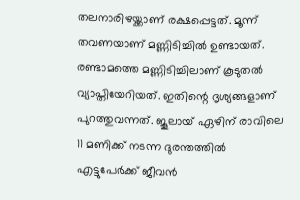തലനാരിഴയ്ക്കാണ് രക്ഷപ്പെട്ടത്. മൂന്ന് തവണയാണ് മണ്ണിടിച്ചിൽ ഉണ്ടായത്. രണ്ടാമത്തെ മണ്ണിടിച്ചിലാണ് കൂടുതൽ വ്യാപ്തിയേറിയത്. ഇതിന്റെ ദൃശ്യങ്ങളാണ് പുറത്തുവന്നത്. ജൂലായ് ഏഴിന് രാവിലെ 11 മണിക്ക് നടന്ന ദുരന്തത്തിൽ എട്ടുപേർക്ക് ജീവൻ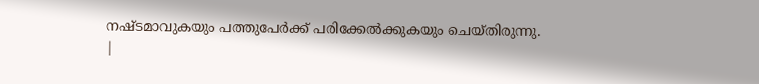നഷ്ടമാവുകയും പത്തുപേർക്ക് പരിക്കേൽക്കുകയും ചെയ്തിരുന്നു.
|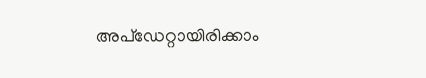അപ്ഡേറ്റായിരിക്കാം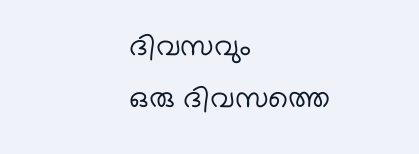ദിവസവും
ഒരു ദിവസത്തെ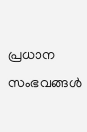പ്രധാന സംഭവങ്ങൾ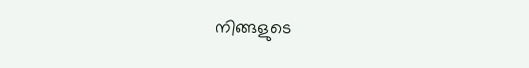നിങ്ങളുടെ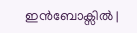ഇൻബോക്സിൽ |